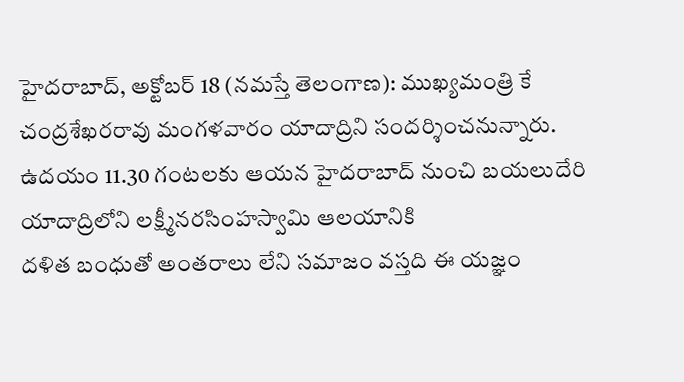హైదరాబాద్, అక్టోబర్ 18 (నమస్తే తెలంగాణ): ముఖ్యమంత్రి కే చంద్రశేఖరరావు మంగళవారం యాదాద్రిని సందర్శించనున్నారు. ఉదయం 11.30 గంటలకు ఆయన హైదరాబాద్ నుంచి బయలుదేరి యాదాద్రిలోని లక్ష్మీనరసింహస్వామి ఆలయానికి
దళిత బంధుతో అంతరాలు లేని సమాజం వస్తది ఈ యజ్ఞం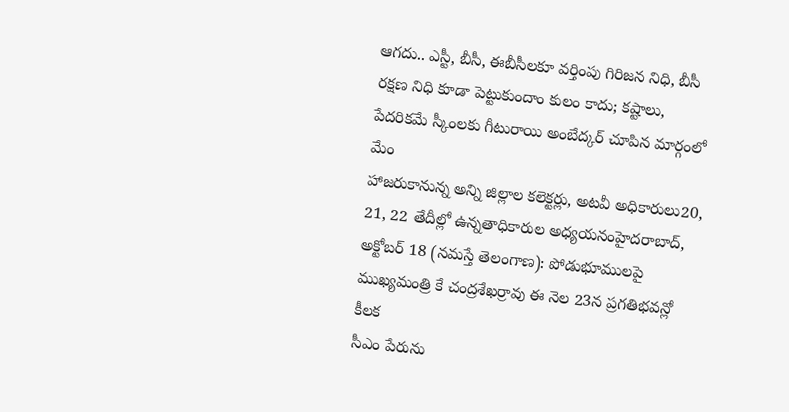ఆగదు.. ఎస్టీ, బీసీ, ఈబీసీలకూ వర్తింపు గిరిజన నిధి, బీసీ రక్షణ నిధి కూడా పెట్టుకుందాం కులం కాదు; కష్టాలు, పేదరికమే స్కీంలకు గీటురాయి అంబేద్కర్ చూపిన మార్గంలో మేం
హాజరుకానున్న అన్ని జిల్లాల కలెక్టర్లు, అటవీ అధికారులు20, 21, 22 తేదీల్లో ఉన్నతాధికారుల అధ్యయనంహైదరాబాద్, అక్టోబర్ 18 (నమస్తే తెలంగాణ): పోడుభూములపై ముఖ్యమంత్రి కే చంద్రశేఖర్రావు ఈ నెల 23న ప్రగతిభవన్లో కీలక
సీఎం పేరును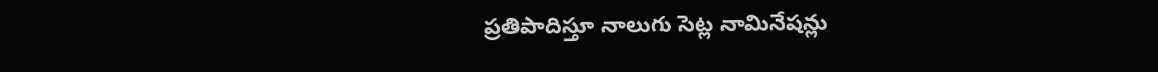ప్రతిపాదిస్తూ నాలుగు సెట్ల నామినేషన్లు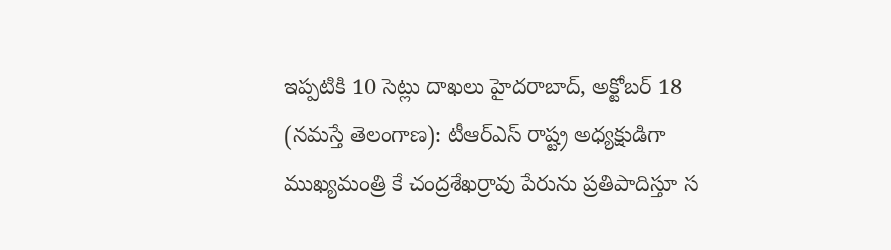ఇప్పటికి 10 సెట్లు దాఖలు హైదరాబాద్, అక్టోబర్ 18 (నమస్తే తెలంగాణ): టీఆర్ఎస్ రాష్ట్ర అధ్యక్షుడిగా ముఖ్యమంత్రి కే చంద్రశేఖర్రావు పేరును ప్రతిపాదిస్తూ స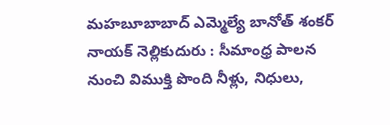మహబూబాబాద్ ఎమ్మెల్యే బానోత్ శంకర్ నాయక్ నెల్లికుదురు : సీమాంధ్ర పాలన నుంచి విముక్తి పొంది నీళ్లు, నిధులు,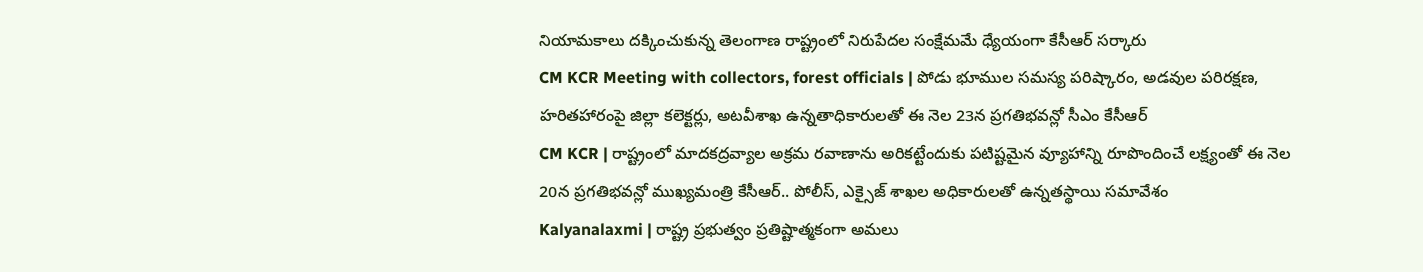నియామకాలు దక్కించుకున్న తెలంగాణ రాష్ట్రంలో నిరుపేదల సంక్షేమమే ధ్యేయంగా కేసీఆర్ సర్కారు
CM KCR Meeting with collectors, forest officials | పోడు భూముల సమస్య పరిష్కారం, అడవుల పరిరక్షణ, హరితహారంపై జిల్లా కలెక్టర్లు, అటవీశాఖ ఉన్నతాధికారులతో ఈ నెల 23న ప్రగతిభవన్లో సీఎం కేసీఆర్
CM KCR | రాష్ట్రంలో మాదకద్రవ్యాల అక్రమ రవాణాను అరికట్టేందుకు పటిష్టమైన వ్యూహాన్ని రూపొందించే లక్ష్యంతో ఈ నెల 20న ప్రగతిభవన్లో ముఖ్యమంత్రి కేసీఆర్.. పోలీస్, ఎక్సైజ్ శాఖల అధికారులతో ఉన్నతస్థాయి సమావేశం
Kalyanalaxmi | రాష్ట్ర ప్రభుత్వం ప్రతిష్టాత్మకంగా అమలు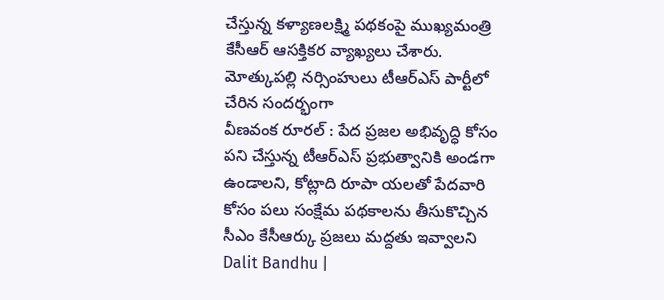చేస్తున్న కళ్యాణలక్ష్మి పథకంపై ముఖ్యమంత్రి కేసీఆర్ ఆసక్తికర వ్యాఖ్యలు చేశారు. మోత్కుపల్లి నర్సింహులు టీఆర్ఎస్ పార్టీలో చేరిన సందర్భంగా
వీణవంక రూరల్ : పేద ప్రజల అభివృద్ధి కోసం పని చేస్తున్న టీఆర్ఎస్ ప్రభుత్వానికి అండగా ఉండాలని, కోట్లాది రూపా యలతో పేదవారి కోసం పలు సంక్షేమ పథకాలను తీసుకొచ్చిన సీఎం కేసీఆర్కు ప్రజలు మద్దతు ఇవ్వాలని
Dalit Bandhu |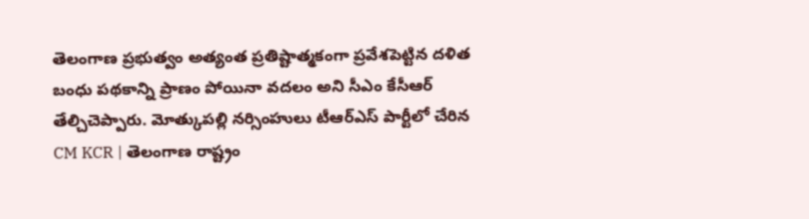తెలంగాణ ప్రభుత్వం అత్యంత ప్రతిష్టాత్మకంగా ప్రవేశపెట్టిన దళిత బంధు పథకాన్ని ప్రాణం పోయినా వదలం అని సీఎం కేసీఆర్ తేల్చిచెప్పారు. మోత్కుపల్లి నర్సింహులు టీఆర్ఎస్ పార్టీలో చేరిన
CM KCR | తెలంగాణ రాష్ట్రం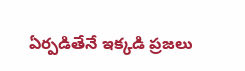ఏర్పడితేనే ఇక్కడి ప్రజలు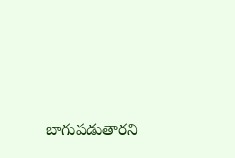బాగుపడుతారని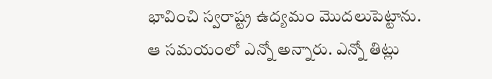భావించి స్వరాష్ట్ర ఉద్యమం మొదలుపెట్టాను. ఆ సమయంలో ఎన్నో అన్నారు. ఎన్నో తిట్లు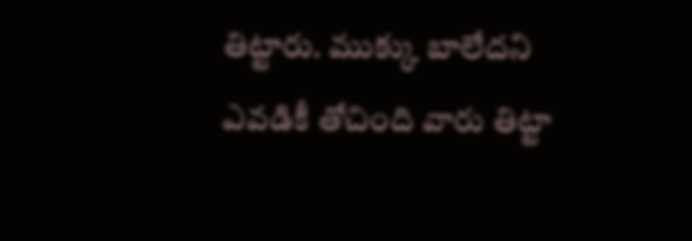తిట్టారు. ముక్కు బాలేదని ఎవడికీ తోచింది వారు తిట్టా